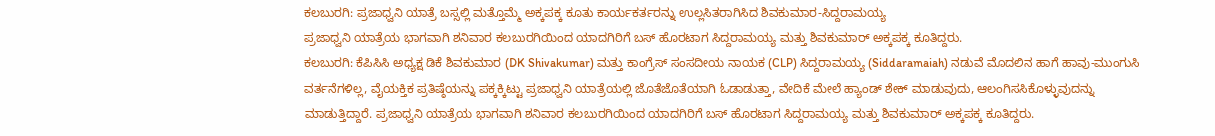ಕಲಬುರಗಿ: ಪ್ರಜಾಧ್ವನಿ ಯಾತ್ರೆ ಬಸ್ಸಲ್ಲಿ ಮತ್ತೊಮ್ಮೆ ಅಕ್ಕಪಕ್ಕ ಕೂತು ಕಾರ್ಯಕರ್ತರನ್ನು ಉಲ್ಲಸಿತರಾಗಿಸಿದ ಶಿವಕುಮಾರ-ಸಿದ್ದರಾಮಯ್ಯ
ಪ್ರಜಾಧ್ವನಿ ಯಾತ್ರೆಯ ಭಾಗವಾಗಿ ಶನಿವಾರ ಕಲಬುರಗಿಯಿಂದ ಯಾದಗಿರಿಗೆ ಬಸ್ ಹೊರಟಾಗ ಸಿದ್ದರಾಮಯ್ಯ ಮತ್ತು ಶಿವಕುಮಾರ್ ಅಕ್ಕಪಕ್ಕ ಕೂತಿದ್ದರು.
ಕಲಬುರಗಿ: ಕೆಪಿಸಿಸಿ ಅಧ್ಯಕ್ಷ ಡಿಕೆ ಶಿವಕುಮಾರ (DK Shivakumar) ಮತ್ತು ಕಾಂಗ್ರೆಸ್ ಸಂಸದೀಯ ನಾಯಕ (CLP) ಸಿದ್ದರಾಮಯ್ಯ (Siddaramaiah) ನಡುವೆ ಮೊದಲಿನ ಹಾಗೆ ಹಾವು-ಮುಂಗುಸಿ ವರ್ತನೆಗಳಿಲ್ಲ, ವೈಯಕ್ತಿಕ ಪ್ರತಿಷ್ಠೆಯನ್ನು ಪಕ್ಕಕ್ಕಿಟ್ಟು ಪ್ರಜಾಧ್ವನಿ ಯಾತ್ರೆಯಲ್ಲಿ ಜೊತೆಜೊತೆಯಾಗಿ ಓಡಾಡುತ್ತಾ, ವೇದಿಕೆ ಮೇಲೆ ಹ್ಯಾಂಡ್ ಶೇಕ್ ಮಾಡುವುದು, ಆಲಂಗಿಸಸಿಕೊಳ್ಳುವುದನ್ನು ಮಾಡುತ್ತಿದ್ದಾರೆ. ಪ್ರಜಾಧ್ವನಿ ಯಾತ್ರೆಯ ಭಾಗವಾಗಿ ಶನಿವಾರ ಕಲಬುರಗಿಯಿಂದ ಯಾದಗಿರಿಗೆ ಬಸ್ ಹೊರಟಾಗ ಸಿದ್ದರಾಮಯ್ಯ ಮತ್ತು ಶಿವಕುಮಾರ್ ಅಕ್ಕಪಕ್ಕ ಕೂತಿದ್ದರು.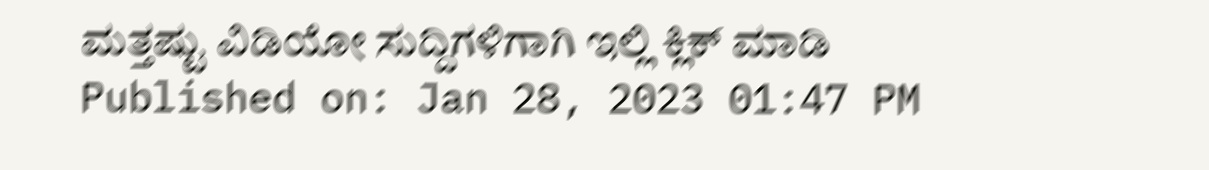ಮತ್ತಷ್ಟು ವಿಡಿಯೋ ಸುದ್ದಿಗಳಿಗಾಗಿ ಇಲ್ಲಿ ಕ್ಲಿಕ್ ಮಾಡಿ
Published on: Jan 28, 2023 01:47 PM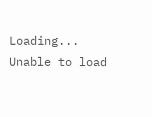Loading...
Unable to load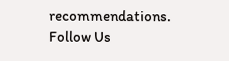recommendations.
Follow Us